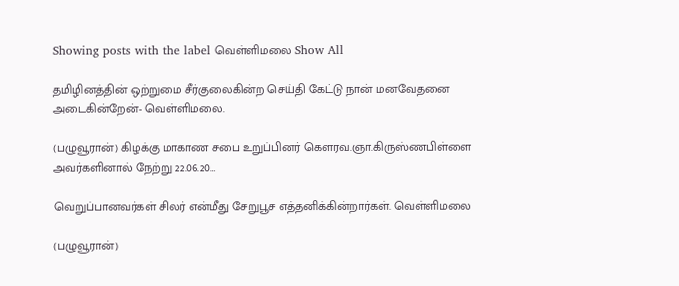Showing posts with the label வெள்ளிமலை Show All

தமிழினத்தின் ஒற்றுமை சீர்குலைகின்ற செய்தி கேட்டு நான் மனவேதனை அடைகின்றேன்- வெள்ளிமலை.

(பழுவூரான்) கிழக்கு மாகாண சபை உறுப்பினர் கௌரவ.ஞா.கிருஸ்ணபிள்ளை அவர்களினால் நேற்று 22.06.20…

வெறுப்பானவர்கள் சிலர் என்மீது சேறுபூச எத்தனிக்கின்றார்கள். வெள்ளிமலை

(பழுவூரான்)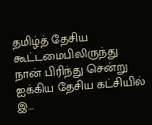தமிழ்த் தேசிய கூட்டமைபிலிருந்து நான் பிரிந்து சென்று ஐக்கிய தேசிய கட்சியில் இ…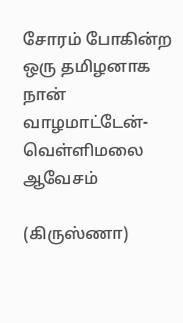சோரம் போகின்ற ஒரு தமிழனாக நான் வாழமாட்டேன்- வெள்ளிமலை ஆவேசம்

(கிருஸ்ணா)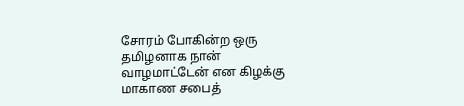சோரம் போகின்ற ஒரு தமிழனாக நான் வாழமாட்டேன் என கிழக்கு மாகாண சபைத்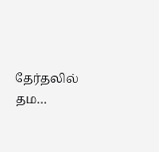தேர்தலில் தம…